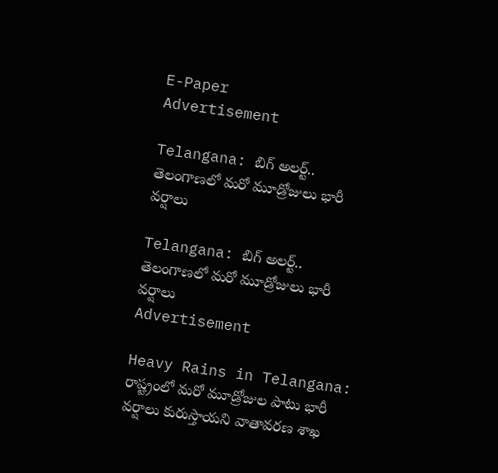E-Paper
Advertisement

Telangana: బిగ్ అలర్ట్.. తెలంగాణలో మరో మూడ్రోజులు భారీ వర్షాలు

Telangana: బిగ్ అలర్ట్.. తెలంగాణలో మరో మూడ్రోజులు భారీ వర్షాలు
Advertisement

Heavy Rains in Telangana: రాష్ట్రంలో మరో మూడ్రోజుల పాటు భారీ వర్షాలు కురుస్తాయని వాతావరణ శాఖ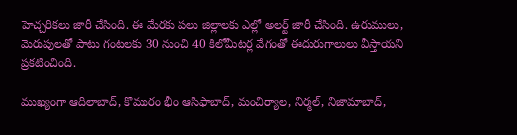హెచ్చరికలు జారీ చేసింది. ఈ మేరకు పలు జిల్లాలకు ఎల్లో అలర్ట్ జారీ చేసింది. ఉరుములు, మెరుపులతో పాటు గంటలకు 30 నుంచి 40 కిలోమీటర్ల వేగంతో ఈదురుగాలులు వీస్తాయని ప్రకటించింది.

ముఖ్యంగా ఆదిలాబాద్, కొమురం భీం ఆసిఫాబాద్, మంచిర్యాల, నిర్మల్, నిజామాబాద్,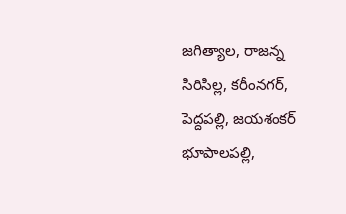జగిత్యాల, రాజన్న సిరిసిల్ల, కరీంనగర్, పెద్దపల్లి, జయశంకర్ భూపాలపల్లి,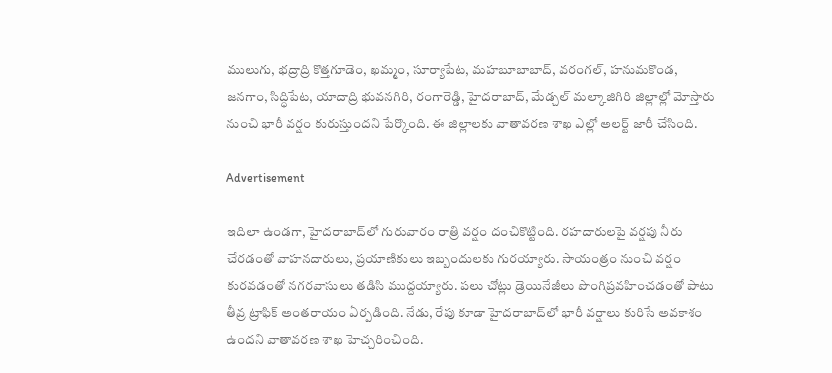ములుగు, భద్రాద్రి కొత్తగూడెం, ఖమ్మం, సూర్యాపేట, మహబూబాబాద్, వరంగల్, హనుమకొండ, జనగాం, సిద్ధిపేట, యాదాద్రి భువనగిరి, రంగారెడ్డి, హైదరాబాద్, మేడ్చల్ మల్కాజిగిరి జిల్లాల్లో మోస్తారు నుంచి భారీ వర్షం కురుస్తుందని పేర్కొంది. ఈ జిల్లాలకు వాతావరణ శాఖ ఎల్లో అలర్ట్ జారీ చేసింది.

Advertisement

ఇదిలా ఉండగా, హైదరాబాద్‌లో గురువారం రాత్రి వర్షం దంచికొట్టింది. రహదారులపై వర్షపు నీరు చేరడంతో వాహనదారులు, ప్రయాణికులు ఇబ్బందులకు గురయ్యారు. సాయంత్రం నుంచి వర్షం కురవడంతో నగరవాసులు తడిసి ముద్దయ్యారు. పలు చోట్లు డ్రెయినేజీలు పొంగిప్రవహించడంతో పాటు తీవ్ర ట్రాఫిక్ అంతరాయం ఏర్పడింది. నేడు, రేపు కూడా హైదరాబాద్‌లో భారీ వర్షాలు కురిసే అవకాశం ఉందని వాతావరణ శాఖ హెచ్చరించింది.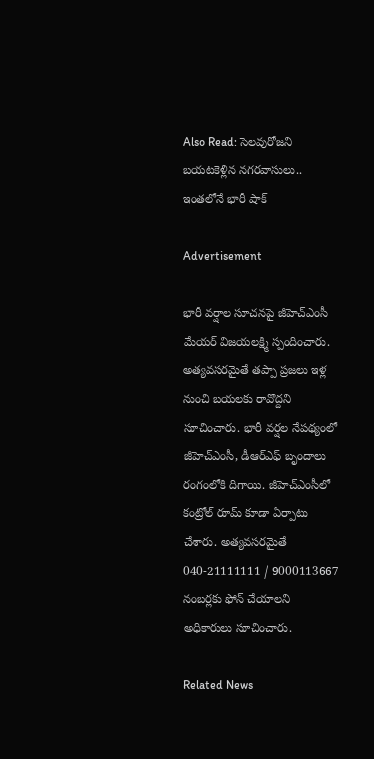Also Read: సెలవురోజని బయటకెళ్లిన నగరవాసులు.. ఇంతలోనే భారీ షాక్

Advertisement

భారీ వర్షాల సూచనపై జీహెచ్ఎంసీ మేయర్ విజయలక్ష్మి స్పందించారు. అత్యవసరమైతే తప్పా ప్రజలు ఇళ్ల నుంచి బయలకు రావొద్దని సూచించారు. భారీ వర్షల నేపథ్యంలో జీహెచ్ఎంసీ, డీఆర్ఎఫ్ బృందాలు రంగంలోకి దిగాయి. జీహెచ్ఎంసీలో కంట్రోల్ రూమ్ కూడా ఏర్పాటు చేశారు. అత్యవసరమైతే 040-21111111 / 9000113667 నంబర్లకు ఫోన్ చేయాలని అధికారులు సూచించారు.

Related News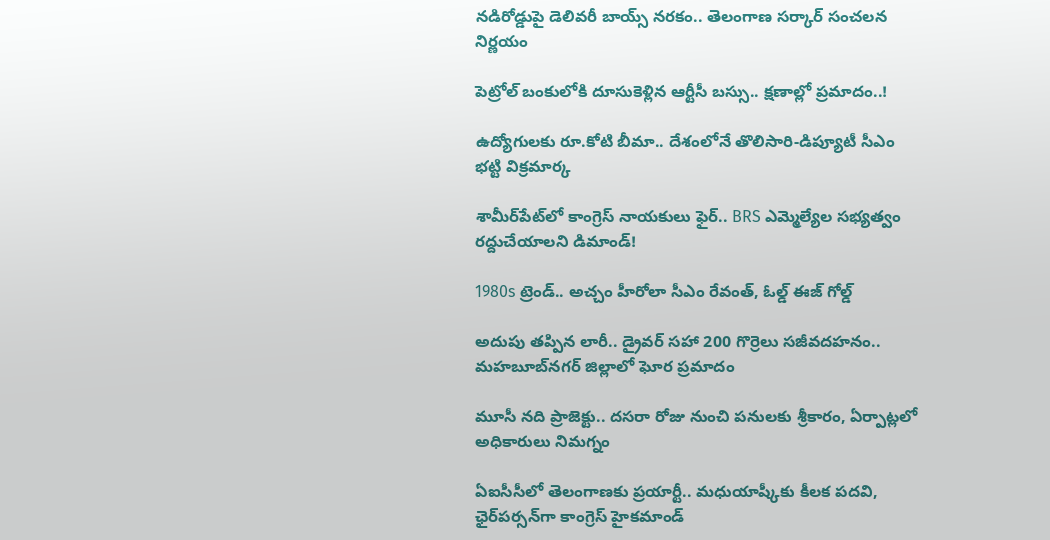నడిరోడ్డుపై డెలివరీ బాయ్స్ నరకం.. తెలంగాణ సర్కార్ సంచలన నిర్ణయం

పెట్రోల్ బంకులోకి దూసుకెళ్లిన ఆర్టీసీ బస్సు.. క్షణాల్లో ప్రమాదం..!

ఉద్యోగులకు రూ.కోటి బీమా.. దేశంలోనే తొలిసారి-డిప్యూటీ సీఎం భట్టి విక్రమార్క

శామీర్‌పేట్‌లో కాంగ్రెస్ నాయకులు ఫైర్.. BRS ఎమ్మెల్యేల సభ్యత్వం రద్దుచేయాలని డిమాండ్!

1980s ట్రెండ్.. అచ్చం హీరోలా సీఎం రేవంత్, ఓల్డ్ ఈజ్ గోల్డ్

అదుపు తప్పిన లారీ.. డ్రైవర్‌ సహా 200 గొర్రెలు సజీవదహనం.. మహబూబ్‌నగర్ జిల్లాలో ఘోర ప్రమాదం

మూసీ నది ప్రాజెక్టు.. దసరా రోజు నుంచి పనులకు శ్రీకారం, ఏర్పాట్లలో అధికారులు నిమగ్నం

ఏఐసీసీలో తెలంగాణకు ప్రయార్టీ.. మధుయాష్కీకు కీలక పదవి, ఛైర్‌పర్సన్‌గా కాంగ్రెస్ హైకమాండ్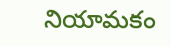నియామకం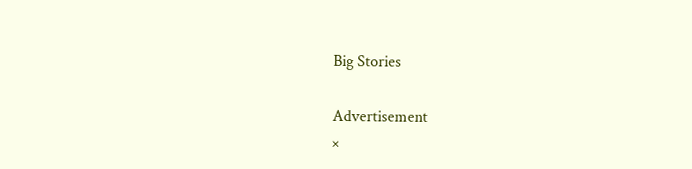Big Stories

Advertisement
×